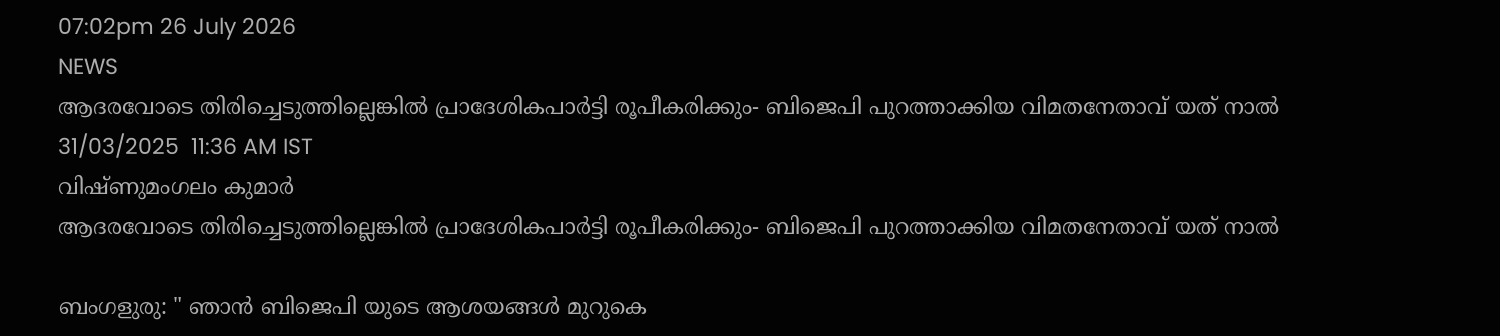07:02pm 26 July 2026
NEWS
ആദരവോടെ തിരിച്ചെടുത്തില്ലെങ്കിൽ പ്രാദേശികപാർട്ടി രൂപീകരിക്കും- ബിജെപി പുറത്താക്കിയ വിമതനേതാവ് യത് നാൽ
31/03/2025  11:36 AM IST
വിഷ്ണുമംഗലം കുമാർ
ആദരവോടെ തിരിച്ചെടുത്തില്ലെങ്കിൽ പ്രാദേശികപാർട്ടി രൂപീകരിക്കും- ബിജെപി പുറത്താക്കിയ വിമതനേതാവ് യത് നാൽ

ബംഗളുരു: " ഞാൻ ബിജെപി യുടെ ആശയങ്ങൾ മുറുകെ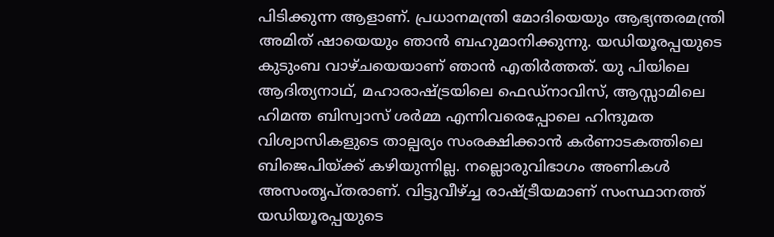പിടിക്കുന്ന ആളാണ്. പ്രധാനമന്ത്രി മോദിയെയും ആഭ്യന്തരമന്ത്രി അമിത് ഷായെയും ഞാൻ ബഹുമാനിക്കുന്നു. യഡിയൂരപ്പയുടെ കുടുംബ വാഴ്ചയെയാണ് ഞാൻ എതിർത്തത്. യു പിയിലെ ആദിത്യനാഥ്, മഹാരാഷ്ട്രയിലെ ഫെഡ്നാവിസ്, ആസ്സാമിലെ ഹിമന്ത ബിസ്വാസ് ശർമ്മ എന്നിവരെപ്പോലെ ഹിന്ദുമത വിശ്വാസികളുടെ താല്പര്യം സംരക്ഷിക്കാൻ കർണാടകത്തിലെ ബിജെപിയ്ക്ക് കഴിയുന്നില്ല. നല്ലൊരുവിഭാഗം അണികൾ അസംതൃപ്തരാണ്. വിട്ടുവീഴ്ച്ച രാഷ്ട്രീയമാണ് സംസ്ഥാനത്ത് യഡിയൂരപ്പയുടെ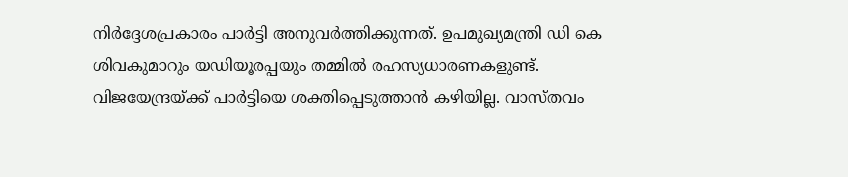നിർദ്ദേശപ്രകാരം പാർട്ടി അനുവർത്തിക്കുന്നത്. ഉപമുഖ്യമന്ത്രി ഡി കെ ശിവകുമാറും യഡിയൂരപ്പയും തമ്മിൽ രഹസ്യധാരണകളുണ്ട്. വിജയേന്ദ്രയ്ക്ക് പാർട്ടിയെ ശക്തിപ്പെടുത്താൻ കഴിയില്ല. വാസ്തവം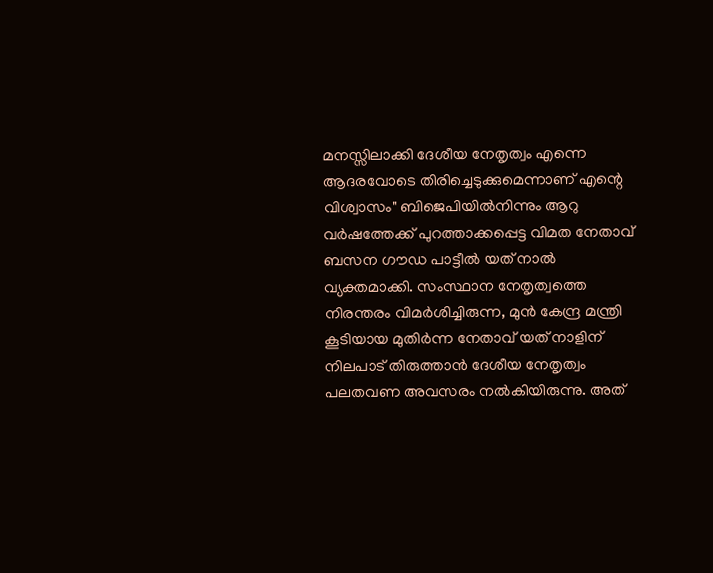മനസ്സിലാക്കി ദേശീയ നേതൃത്വം എന്നെ ആദരവോടെ തിരിച്ചെടുക്കുമെന്നാണ് എന്റെ വിശ്വാസം" ബിജെപിയിൽനിന്നും ആറു വർഷത്തേക്ക് പുറത്താക്കപ്പെട്ട വിമത നേതാവ് ബസന ഗൗഡ പാട്ടീൽ യത് നാൽ വ്യക്തമാക്കി. സംസ്ഥാന നേതൃത്വത്തെ നിരന്തരം വിമർശിച്ചിരുന്ന, മുൻ കേന്ദ്ര മന്ത്രി കൂടിയായ മുതിർന്ന നേതാവ് യത് നാളിന് നിലപാട് തിരുത്താൻ ദേശീയ നേതൃത്വം പലതവണ അവസരം നൽകിയിരുന്നു. അത്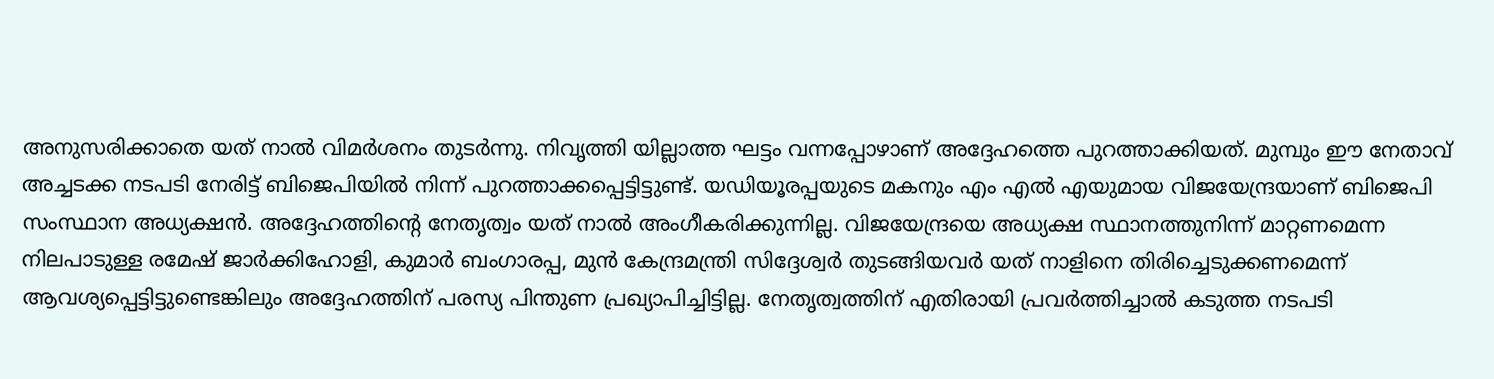അനുസരിക്കാതെ യത് നാൽ വിമർശനം തുടർന്നു. നിവൃത്തി യില്ലാത്ത ഘട്ടം വന്നപ്പോഴാണ് അദ്ദേഹത്തെ പുറത്താക്കിയത്. മുമ്പും ഈ നേതാവ് അച്ചടക്ക നടപടി നേരിട്ട് ബിജെപിയിൽ നിന്ന് പുറത്താക്കപ്പെട്ടിട്ടുണ്ട്. യഡിയൂരപ്പയുടെ മകനും എം എൽ എയുമായ വിജയേന്ദ്രയാണ് ബിജെപി സംസ്ഥാന അധ്യക്ഷൻ. അദ്ദേഹത്തിന്റെ നേതൃത്വം യത് നാൽ അംഗീകരിക്കുന്നില്ല. വിജയേന്ദ്രയെ അധ്യക്ഷ സ്ഥാനത്തുനിന്ന് മാറ്റണമെന്ന നിലപാടുള്ള രമേഷ് ജാർക്കിഹോളി, കുമാർ ബംഗാരപ്പ, മുൻ കേന്ദ്രമന്ത്രി സിദ്ദേശ്വർ തുടങ്ങിയവർ യത് നാളിനെ തിരിച്ചെടുക്കണമെന്ന് ആവശ്യപ്പെട്ടിട്ടുണ്ടെങ്കിലും അദ്ദേഹത്തിന് പരസ്യ പിന്തുണ പ്രഖ്യാപിച്ചിട്ടില്ല. നേതൃത്വത്തിന് എതിരായി പ്രവർത്തിച്ചാൽ കടുത്ത നടപടി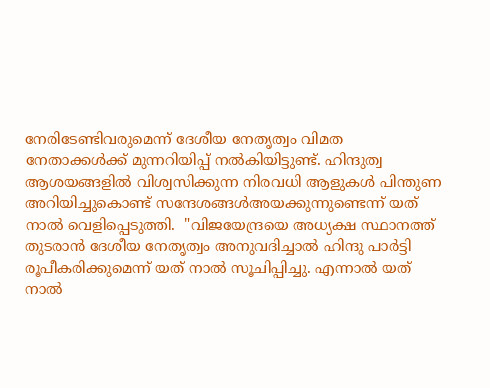നേരിടേണ്ടിവരുമെന്ന് ദേശീയ നേതൃത്വം വിമത നേതാക്കൾക്ക് മുന്നറിയിപ്പ് നൽകിയിട്ടുണ്ട്. ഹിന്ദുത്വ ആശയങ്ങളിൽ വിശ്വസിക്കുന്ന നിരവധി ആളുകൾ പിന്തുണ അറിയിച്ചുകൊണ്ട് സന്ദേശങ്ങൾഅയക്കുന്നുണ്ടെന്ന് യത് നാൽ വെളിപ്പെടുത്തി.  "വിജയേന്ദ്രയെ അധ്യക്ഷ സ്ഥാനത്ത് തുടരാൻ ദേശീയ നേതൃത്വം അനുവദിച്ചാൽ ഹിന്ദു പാർട്ടി രൂപീകരിക്കുമെന്ന് യത് നാൽ സൂചിപ്പിച്ചു. എന്നാൽ യത് നാൽ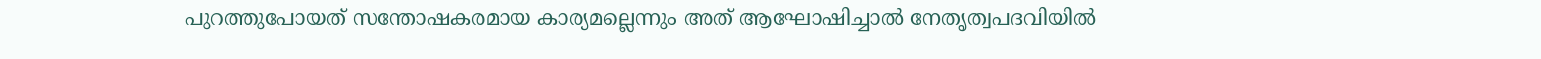പുറത്തുപോയത് സന്തോഷകരമായ കാര്യമല്ലെന്നും അത് ആഘോഷിച്ചാൽ നേതൃത്വപദവിയിൽ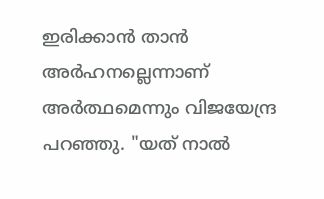ഇരിക്കാൻ താൻ അർഹനല്ലെന്നാണ് അർത്ഥമെന്നും വിജയേന്ദ്ര പറഞ്ഞു. "യത് നാൽ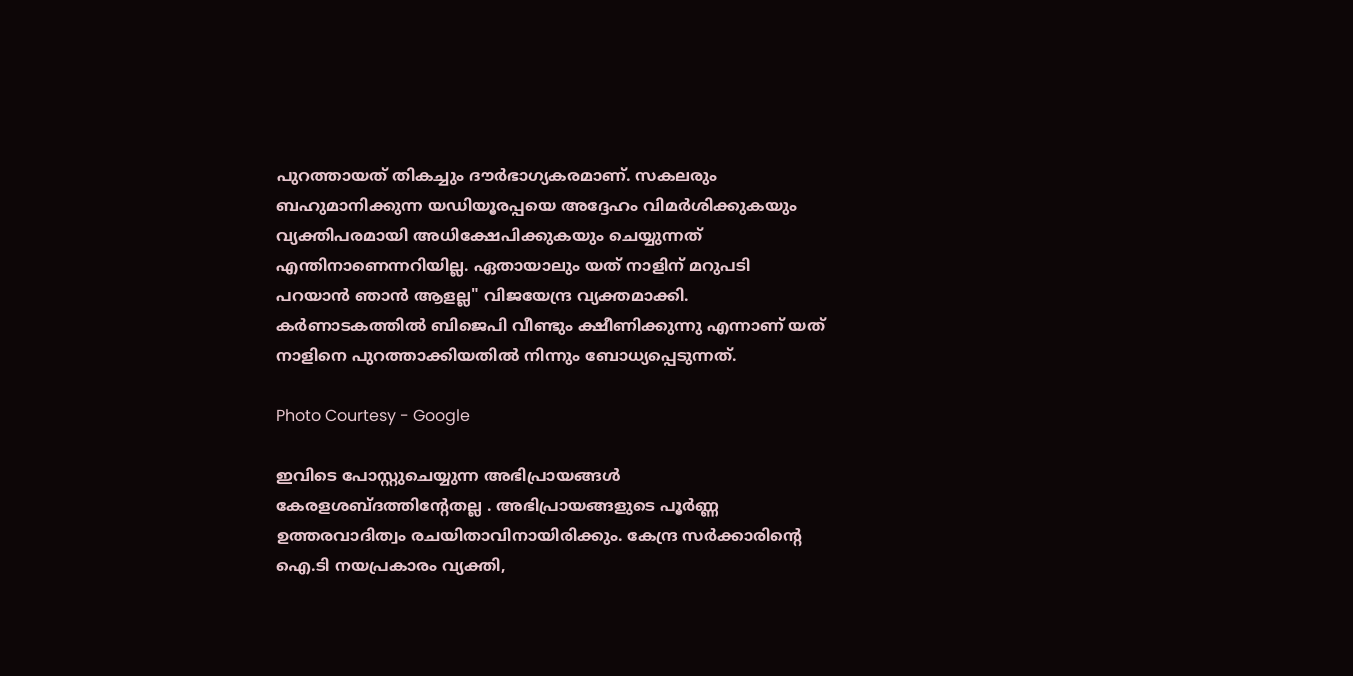പുറത്തായത് തികച്ചും ദൗർഭാഗ്യകരമാണ്. സകലരും ബഹുമാനിക്കുന്ന യഡിയൂരപ്പയെ അദ്ദേഹം വിമർശിക്കുകയും വ്യക്തിപരമായി അധിക്ഷേപിക്കുകയും ചെയ്യുന്നത് എന്തിനാണെന്നറിയില്ല. ഏതായാലും യത് നാളിന് മറുപടി പറയാൻ ഞാൻ ആളല്ല" വിജയേന്ദ്ര വ്യക്തമാക്കി. കർണാടകത്തിൽ ബിജെപി വീണ്ടും ക്ഷീണിക്കുന്നു എന്നാണ് യത് നാളിനെ പുറത്താക്കിയതിൽ നിന്നും ബോധ്യപ്പെടുന്നത്.

Photo Courtesy - Google

ഇവിടെ പോസ്റ്റുചെയ്യുന്ന അഭിപ്രായങ്ങള്‍ കേരളശബ്‌ദത്തിന്റേതല്ല . അഭിപ്രായങ്ങളുടെ പൂര്‍ണ്ണ ഉത്തരവാദിത്വം രചയിതാവിനായിരിക്കും. കേന്ദ്ര സർക്കാരിന്റെ ഐ.ടി നയപ്രകാരം വ്യക്തി,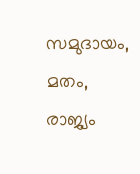സമുദായം, മതം, രാജ്യം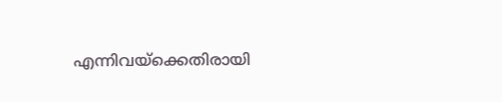എന്നിവയ്ക്കെതിരായി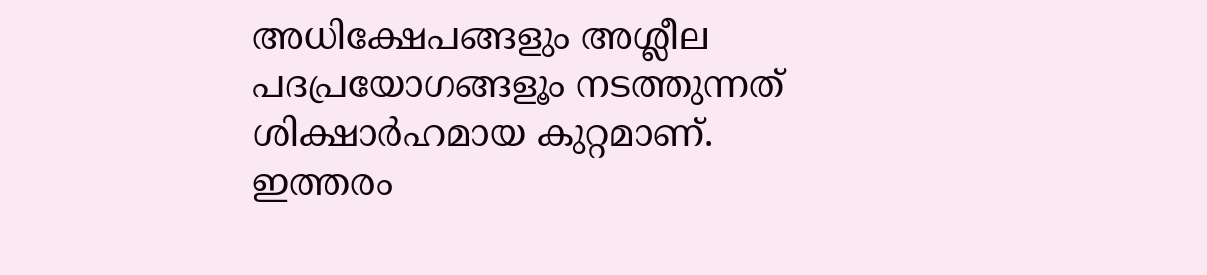അധിക്ഷേപങ്ങളും അശ്ലീല പദപ്രയോഗങ്ങളൂം നടത്തുന്നത് ശിക്ഷാര്‍ഹമായ കുറ്റമാണ്. ഇത്തരം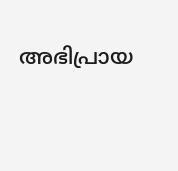അഭിപ്രായ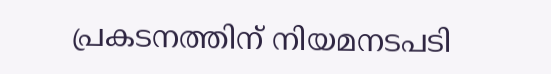പ്രകടനത്തിന് നിയമനടപടി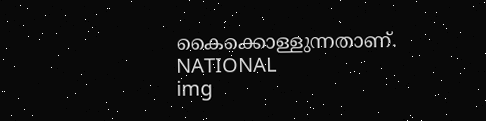കൈക്കൊള്ളുന്നതാണ്.
NATIONAL
img